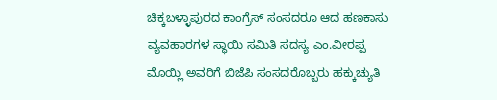ಚಿಕ್ಕಬಳ್ಳಾಪುರದ ಕಾಂಗ್ರೆಸ್‌ ಸಂಸದರೂ ಆದ ಹಣಕಾಸು ವ್ಯವಹಾರಗಳ ಸ್ಥಾಯಿ ಸಮಿತಿ ಸದಸ್ಯ ಎಂ.ವೀರಪ್ಪ ಮೊಯ್ಲಿ ಅವರಿಗೆ ಬಿಜೆಪಿ ಸಂಸದರೊಬ್ಬರು ಹಕ್ಕುಚ್ಯುತಿ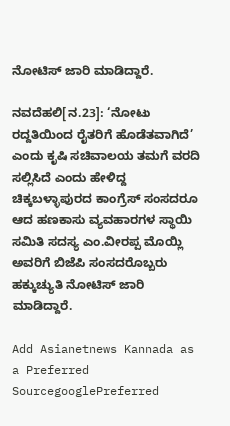ನೋಟಿಸ್‌ ಜಾರಿ ಮಾಡಿದ್ದಾರೆ.

ನವದೆಹಲಿ[ನ.23]: ‘ನೋಟು ರದ್ದತಿಯಿಂದ ರೈತರಿಗೆ ಹೊಡೆತವಾಗಿದೆ’ ಎಂದು ಕೃಷಿ ಸಚಿವಾಲಯ ತಮಗೆ ವರದಿ ಸಲ್ಲಿಸಿದೆ ಎಂದು ಹೇಳಿದ್ದ ಚಿಕ್ಕಬಳ್ಳಾಪುರದ ಕಾಂಗ್ರೆಸ್‌ ಸಂಸದರೂ ಆದ ಹಣಕಾಸು ವ್ಯವಹಾರಗಳ ಸ್ಥಾಯಿ ಸಮಿತಿ ಸದಸ್ಯ ಎಂ.ವೀರಪ್ಪ ಮೊಯ್ಲಿ ಅವರಿಗೆ ಬಿಜೆಪಿ ಸಂಸದರೊಬ್ಬರು ಹಕ್ಕುಚ್ಯುತಿ ನೋಟಿಸ್‌ ಜಾರಿ ಮಾಡಿದ್ದಾರೆ.

Add Asianetnews Kannada as a Preferred SourcegooglePreferred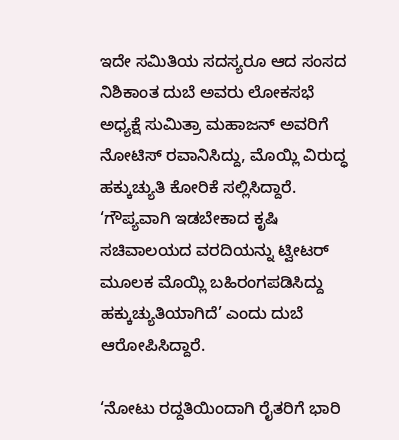ಇದೇ ಸಮಿತಿಯ ಸದಸ್ಯರೂ ಆದ ಸಂಸದ ನಿಶಿಕಾಂತ ದುಬೆ ಅವರು ಲೋಕಸಭೆ ಅಧ್ಯಕ್ಷೆ ಸುಮಿತ್ರಾ ಮಹಾಜನ್‌ ಅವರಿಗೆ ನೋಟಿಸ್‌ ರವಾನಿಸಿದ್ದು, ಮೊಯ್ಲಿ ವಿರುದ್ಧ ಹಕ್ಕುಚ್ಯುತಿ ಕೋರಿಕೆ ಸಲ್ಲಿಸಿದ್ದಾರೆ. ‘ಗೌಪ್ಯವಾಗಿ ಇಡಬೇಕಾದ ಕೃಷಿ ಸಚಿವಾಲಯದ ವರದಿಯನ್ನು ಟ್ವೀಟರ್‌ ಮೂಲಕ ಮೊಯ್ಲಿ ಬಹಿರಂಗಪಡಿಸಿದ್ದು ಹಕ್ಕುಚ್ಯುತಿಯಾಗಿದೆ’ ಎಂದು ದುಬೆ ಆರೋಪಿಸಿದ್ದಾರೆ.

‘ನೋಟು ರದ್ದತಿಯಿಂದಾಗಿ ರೈತರಿಗೆ ಭಾರಿ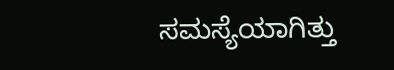ಸಮಸ್ಯೆಯಾಗಿತ್ತು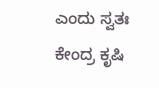ಎಂದು ಸ್ವತಃ ಕೇಂದ್ರ ಕೃಷಿ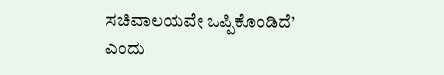ಸಚಿವಾಲಯವೇ ಒಪ್ಪಿಕೊಂಡಿದೆ’ ಎಂದು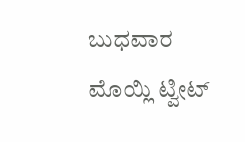ಬುಧವಾರ ಮೊಯ್ಲಿ ಟ್ವೀಟ್‌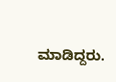ಮಾಡಿದ್ದರು.